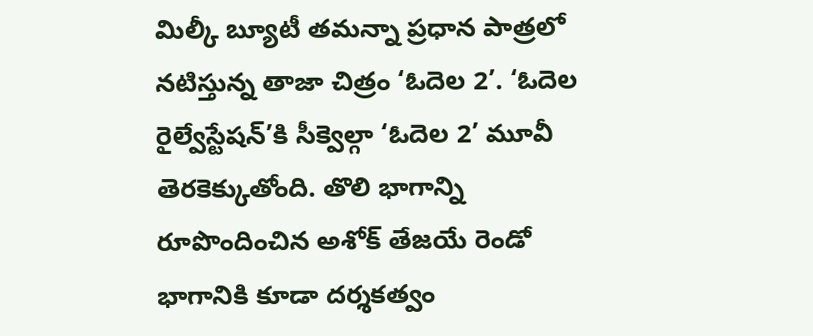మిల్కీ బ్యూటీ తమన్నా ప్రధాన పాత్రలో నటిస్తున్న తాజా చిత్రం ‘ఓదెల 2’. ‘ఓదెల రైల్వేస్టేషన్’కి సీక్వెల్గా ‘ఓదెల 2’ మూవీ తెరకెక్కుతోంది. తొలి భాగాన్ని రూపొందించిన అశోక్ తేజయే రెండో భాగానికి కూడా దర్శకత్వం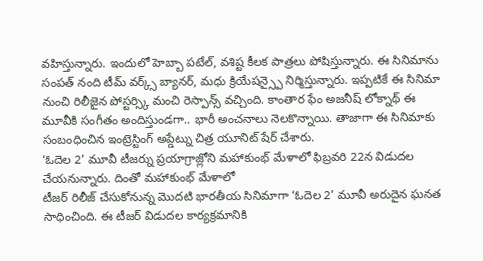వహిస్తున్నారు. ఇందులో హెబ్బా పటేల్, వశిష్ట కీలక పాత్రలు పోషిస్తున్నారు. ఈ సినిమాను సంపత్ నంది టీమ్ వర్క్స్ బ్యానర్, మధు క్రియేషన్స్పై నిర్మిస్తున్నారు. ఇప్పటికే ఈ సినిమా నుంచి రిలీజైన పోస్టర్స్కి మంచి రెస్పాన్స్ వచ్చింది. కాంతార ఫేం అజనీష్ లోక్నాథ్ ఈ మూవీకి సంగీతం అందిస్తుండగా.. భారీ అంచనాలు నెలకొన్నాయి. తాజాగా ఈ సినిమాకు సంబంధించిన ఇంట్రెస్టింగ్ అప్డేట్ను చిత్ర యూనిట్ షేర్ చేశారు.
‘ఓదెల 2’ మూవీ టీజర్ను ప్రయాగ్రాజ్లోని మహాకుంభ్ మేళాలో ఫిబ్రవరి 22న విడుదల చేయనున్నారు. దింతో మహాకుంభ్ మేళాలో
టీజర్ రిలీజ్ చేసుకోనున్న మొదటి భారతీయ సినిమాగా ‘ఓదెల 2’ మూవీ అరుదైన ఘనత సాధించింది. ఈ టీజర్ విడుదల కార్యక్రమానికి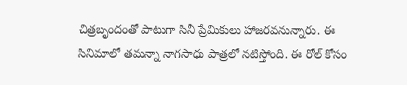చిత్రబృందంతో పాటుగా సినీ ప్రేమికులు హాజరవనున్నారు. ఈ సినిమాలో తమన్నా నాగసాధు పాత్రలో నటిస్తోంది. ఈ రోల్ కోసం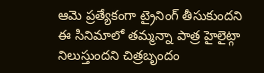ఆమె ప్రత్యేకంగా ట్రైనింగ్ తీసుకుందని ఈ సినిమాలో తమ్మన్నా పాత్ర హైలైట్గా నిలుస్తుందని చిత్రబృందం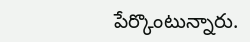పేర్కొంటున్నారు.